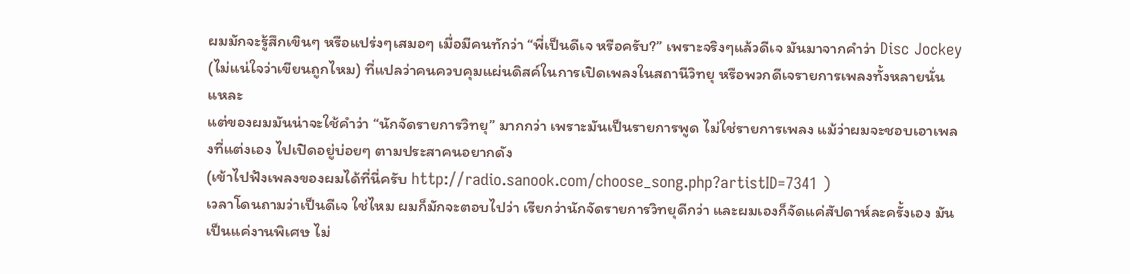ผมมักจะรู้สึกเขินๆ หรือแปร่งๆเสมอๆ เมื่อมีคนทักว่า “พี่เป็นดีเจ หรือครับ?” เพราะจริงๆแล้วดีเจ มันมาจากคำว่า Disc Jockey (ไม่แน่ใจว่าเขียนถูกไหม) ที่แปลว่าคนควบคุมแผ่นดิสค์ในการเปิดเพลงในสถานีวิทยุ หรือพวกดีเจรายการเพลงทั้งหลายนั่นแหละ
แต่ของผมมันน่าจะใช้คำว่า “นักจัดรายการวิทยุ” มากกว่า เพราะมันเป็นรายการพูด ไม่ใช่รายการเพลง แม้ว่าผมจะชอบเอาเพลงที่แต่งเอง ไปเปิดอยู่บ่อยๆ ตามประสาคนอยากดัง
(เข้าไปฟังเพลงของผมได้ที่นี่ครับ http://radio.sanook.com/choose_song.php?artistID=7341 )
เวลาโดนถามว่าเป็นดีเจ ใช่ไหม ผมก็มักจะตอบไปว่า เรียกว่านักจัดรายการวิทยุดีกว่า และผมเองก็จัดแค่สัปดาห์ละครั้งเอง มันเป็นแค่งานพิเศษ ไม่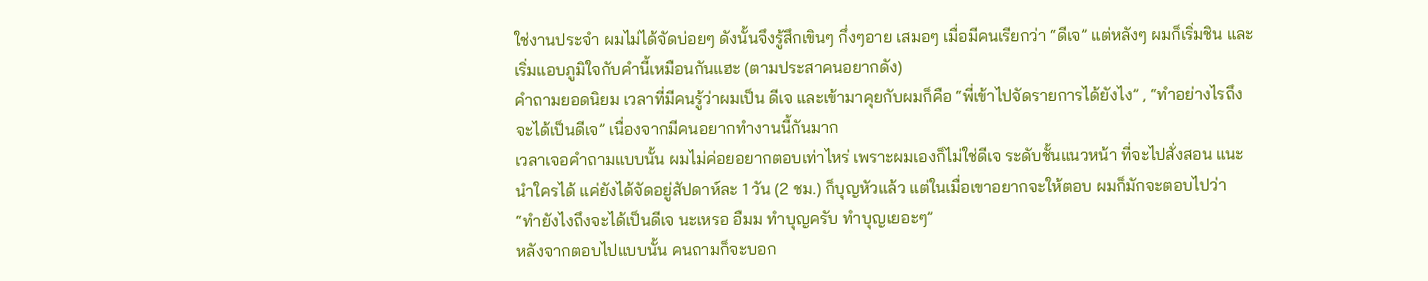ใช่งานประจำ ผมไม่ได้จัดบ่อยๆ ดังนั้นจึงรู้สึกเขินๆ กึ่งๆอาย เสมอๆ เมื่อมีคนเรียกว่า “ดีเจ” แต่หลังๆ ผมก็เริ่มชิน และเริ่มแอบภูมิใจกับคำนี้เหมือนกันแฮะ (ตามประสาคนอยากดัง)
คำถามยอดนิยม เวลาที่มีคนรู้ว่าผมเป็น ดีเจ และเข้ามาคุยกับผมก็คือ “พี่เข้าไปจัดรายการได้ยังไง” , “ทำอย่างไรถึงจะได้เป็นดีเจ” เนื่องจากมีคนอยากทำงานนี้กันมาก
เวลาเจอคำถามแบบนั้น ผมไม่ค่อยอยากตอบเท่าไหร่ เพราะผมเองก็ไม่ใช่ดีเจ ระดับชั้นแนวหน้า ที่จะไปสั่งสอน แนะนำใครได้ แค่ยังได้จัดอยู่สัปดาห์ละ 1 วัน (2 ชม.) ก็บุญหัวแล้ว แต่ในเมื่อเขาอยากจะให้ตอบ ผมก็มักจะตอบไปว่า “ทำยังไงถึงจะได้เป็นดีเจ นะเหรอ อืมม ทำบุญครับ ทำบุญเยอะๆ”
หลังจากตอบไปแบบนั้น คนถามก็จะบอก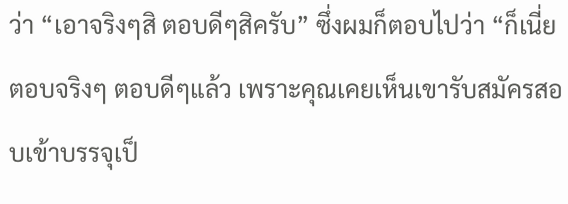ว่า “เอาจริงๆสิ ตอบดีๆสิครับ” ซึ่งผมก็ตอบไปว่า “ก็เนี่ยตอบจริงๆ ตอบดีๆแล้ว เพราะคุณเคยเห็นเขารับสมัครสอบเข้าบรรจุเป็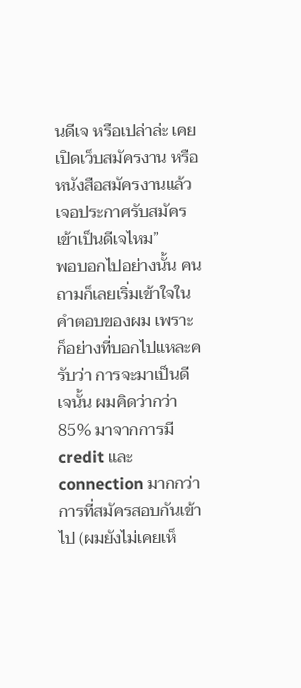นดีเจ หรือเปล่าล่ะ เคยเปิดเว็บสมัครงาน หรือหนังสือสมัครงานแล้วเจอประกาศรับสมัครเข้าเป็นดีเจไหม”
พอบอกไปอย่างนั้น คนถามก็เลยเริ่มเข้าใจในคำตอบของผม เพราะก็อย่างที่บอกไปแหละครับว่า การจะมาเป็นดีเจนั้น ผมคิดว่ากว่า 85% มาจากการมี credit และ connection มากกว่าการที่สมัครสอบกันเข้าไป (ผมยังไม่เคยเห็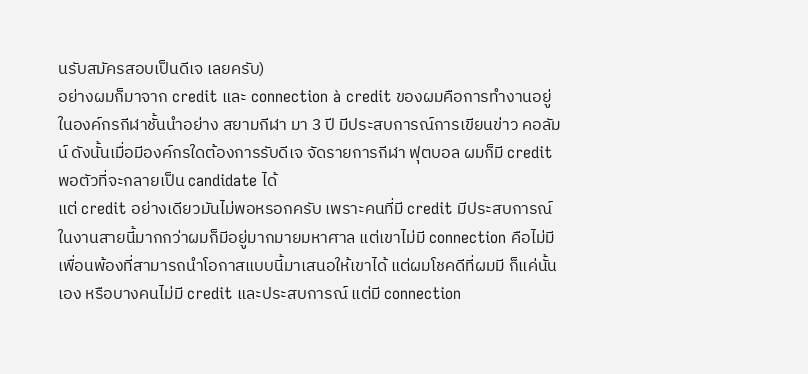นรับสมัครสอบเป็นดีเจ เลยครับ)
อย่างผมก็มาจาก credit และ connection à credit ของผมคือการทำงานอยู่ในองค์กรกีฬาชั้นนำอย่าง สยามกีฬา มา 3 ปี มีประสบการณ์การเขียนข่าว คอลัมน์ ดังนั้นเมื่อมีองค์กรใดต้องการรับดีเจ จัดรายการกีฬา ฟุตบอล ผมก็มี credit พอตัวที่จะกลายเป็น candidate ได้
แต่ credit อย่างเดียวมันไม่พอหรอกครับ เพราะคนที่มี credit มีประสบการณ์ในงานสายนี้มากกว่าผมก็มีอยู่มากมายมหาศาล แต่เขาไม่มี connection คือไม่มีเพื่อนพ้องที่สามารถนำโอกาสแบบนี้มาเสนอให้เขาได้ แต่ผมโชคดีที่ผมมี ก็แค่นั้นเอง หรือบางคนไม่มี credit และประสบการณ์ แต่มี connection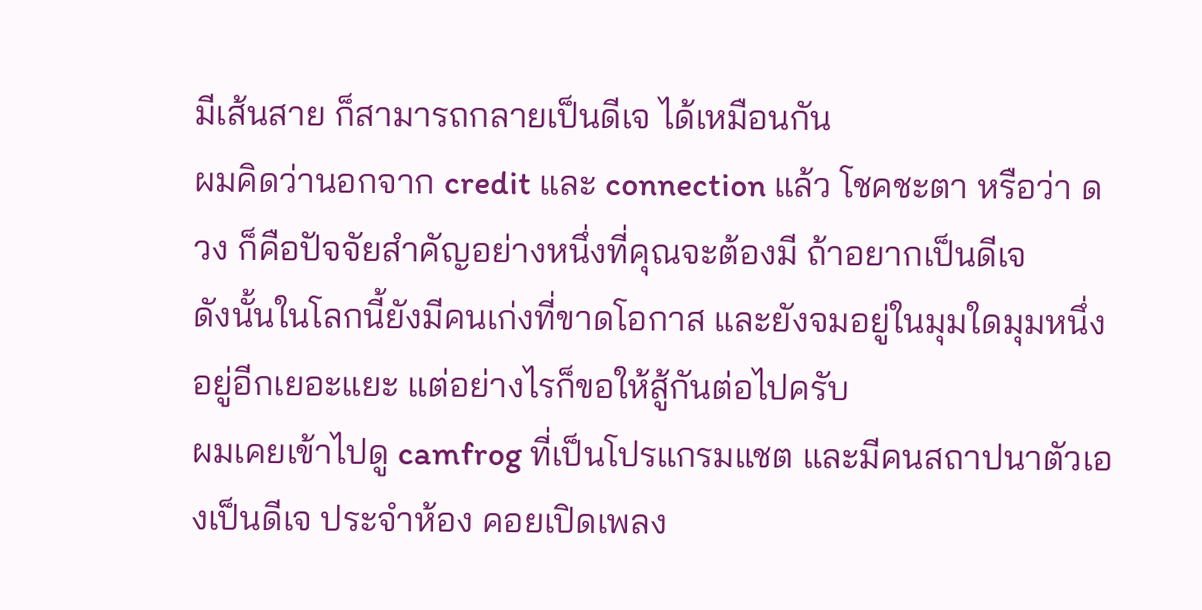มีเส้นสาย ก็สามารถกลายเป็นดีเจ ได้เหมือนกัน
ผมคิดว่านอกจาก credit และ connection แล้ว โชคชะตา หรือว่า ดวง ก็คือปัจจัยสำคัญอย่างหนึ่งที่คุณจะต้องมี ถ้าอยากเป็นดีเจ
ดังนั้นในโลกนี้ยังมีคนเก่งที่ขาดโอกาส และยังจมอยู่ในมุมใดมุมหนึ่งอยู่อีกเยอะแยะ แต่อย่างไรก็ขอให้สู้กันต่อไปครับ
ผมเคยเข้าไปดู camfrog ที่เป็นโปรแกรมแชต และมีคนสถาปนาตัวเองเป็นดีเจ ประจำห้อง คอยเปิดเพลง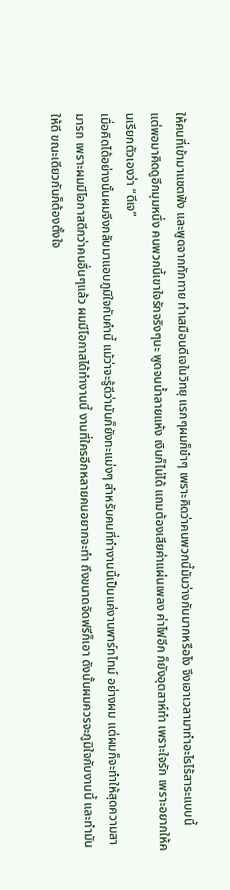ให้คนที่เข้ามาแชตฟัง และพูดจากทักทาย ทำเสมือนดีเจในวิทยุ แรกๆผมก็ขำๆ เพราะคิดว่าคนพวกนี้มันว่างกันมากหรือไง จึงเอาเวลามาทำอะไรไร้สาระแบบนี้
แต่พอมาคิดดูอีกมุมหนึ่ง คนพวกนี้เขาใจรักจริงๆนะ พูดจนน้ำลายแห้ง เงินก็ไม่ได้ แถมต้องเสียค่าแผ่นเพลง ค่าไฟอีก ก็ยังอุตสาห์ทำ เพราะใจรัก เพราะอยากให้คนเรียกตัวเองว่า “ดีเจ”
เมื่อคิดได้อย่างนั้นผมจึงกลับมาแอบภูมิใจกับคำนี้ แม้ว่าจะรู้ดีว่ามันก็ยังทะแม่งๆ สำหรับคนที่ทำงานนี้เป็นแค่งานพาร์ทไทม์ อย่างผม แต่ผมก็จะทำให้สุดความสามารถ เพราะผมมีโอกาสดีกว่าคนอื่นๆแล้ว ผมมีโอกาสได้ทำงานนี้ งานที่ใครอีกหลายคนอยากจะทำ ถึงขนาดจัดฟรีก็เอา ดังนั้นผมควรจะภูมิใจกับงานนี้ และทำมันให้ดี ขณะเดียวกันก็ต้องตั้งใจ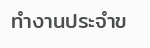ทำงานประจำข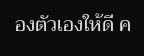องตัวเองให้ดี ค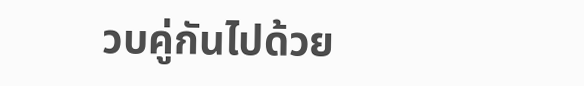วบคู่กันไปด้วย